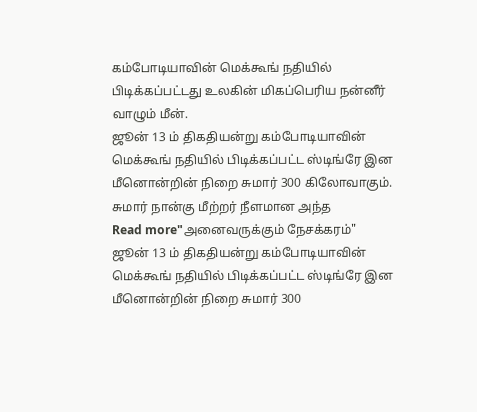கம்போடியாவின் மெக்கூங் நதியில் பிடிக்கப்பட்டது உலகின் மிகப்பெரிய நன்னீர் வாழும் மீன்.
ஜூன் 13 ம் திகதியன்று கம்போடியாவின் மெக்கூங் நதியில் பிடிக்கப்பட்ட ஸ்டிங்ரே இன மீனொன்றின் நிறை சுமார் 300 கிலோவாகும். சுமார் நான்கு மீற்றர் நீளமான அந்த
Read more"அனைவருக்கும் நேசக்கரம்"
ஜூன் 13 ம் திகதியன்று கம்போடியாவின் மெக்கூங் நதியில் பிடிக்கப்பட்ட ஸ்டிங்ரே இன மீனொன்றின் நிறை சுமார் 300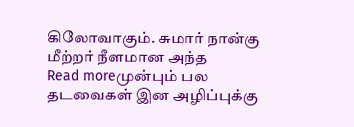கிலோவாகும். சுமார் நான்கு மீற்றர் நீளமான அந்த
Read moreமுன்பும் பல தடவைகள் இன அழிப்புக்கு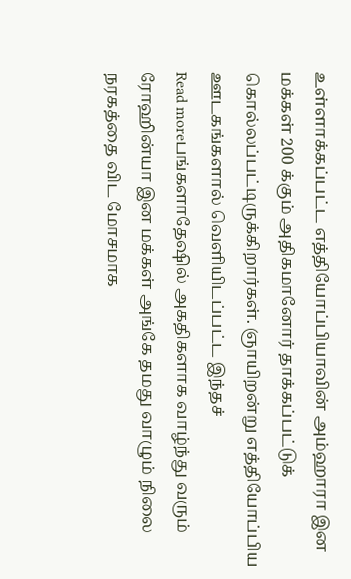உள்ளாக்கப்பட்ட எத்தியோப்பியாவின் அம்ஹாரா இன மக்கள் 200 க்கும் அதிகமானோர் தாக்கப்பட்டுக் கொல்லப்பட்டிருக்கிறார்கள். ஞாயிறன்று எத்தியோப்பிய ஊடகங்களால் வெளியிடப்பட்ட இந்தச்
Read moreபங்களாதேஷில் அகதிகளாக வாழ்ந்து வரும் ரோஹின்யா இன மக்கள் அங்கே தமது வாழும் நிலை நரகத்தை விட மோசமாக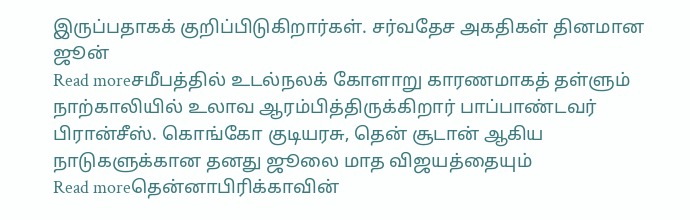இருப்பதாகக் குறிப்பிடுகிறார்கள். சர்வதேச அகதிகள் தினமான ஜூன்
Read moreசமீபத்தில் உடல்நலக் கோளாறு காரணமாகத் தள்ளும் நாற்காலியில் உலாவ ஆரம்பித்திருக்கிறார் பாப்பாண்டவர் பிரான்சீஸ். கொங்கோ குடியரசு, தென் சூடான் ஆகிய நாடுகளுக்கான தனது ஜூலை மாத விஜயத்தையும்
Read moreதென்னாபிரிக்காவின்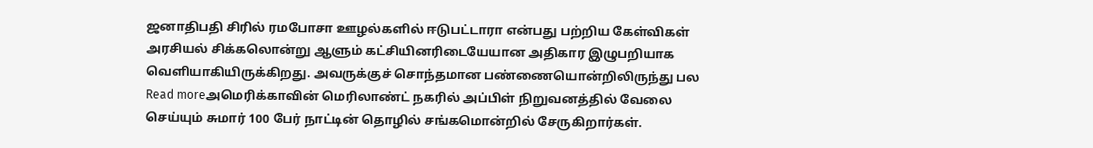ஜனாதிபதி சிரில் ரமபோசா ஊழல்களில் ஈடுபட்டாரா என்பது பற்றிய கேள்விகள் அரசியல் சிக்கலொன்று ஆளும் கட்சியினரிடையேயான அதிகார இழுபறியாக வெளியாகியிருக்கிறது. அவருக்குச் சொந்தமான பண்ணையொன்றிலிருந்து பல
Read moreஅமெரிக்காவின் மெரிலாண்ட் நகரில் அப்பிள் நிறுவனத்தில் வேலை செய்யும் சுமார் 100 பேர் நாட்டின் தொழில் சங்கமொன்றில் சேருகிறார்கள்.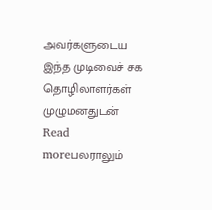அவர்களுடைய இந்த முடிவைச் சக தொழிலாளர்கள் முழுமனதுடன்
Read moreபலராலும்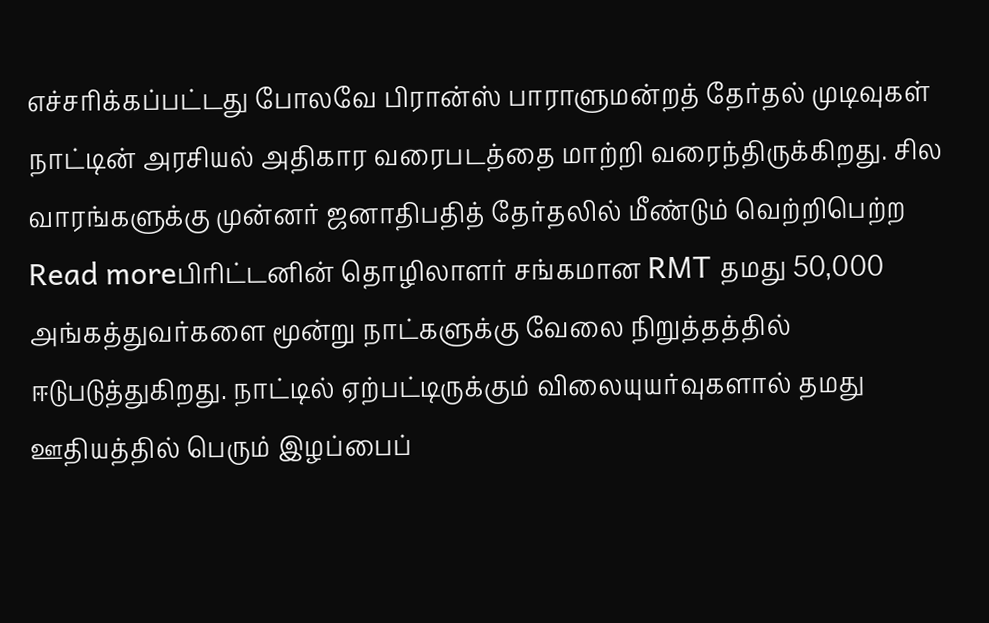எச்சரிக்கப்பட்டது போலவே பிரான்ஸ் பாராளுமன்றத் தேர்தல் முடிவுகள் நாட்டின் அரசியல் அதிகார வரைபடத்தை மாற்றி வரைந்திருக்கிறது. சில வாரங்களுக்கு முன்னர் ஜனாதிபதித் தேர்தலில் மீண்டும் வெற்றிபெற்ற
Read moreபிரிட்டனின் தொழிலாளர் சங்கமான RMT தமது 50,000 அங்கத்துவர்களை மூன்று நாட்களுக்கு வேலை நிறுத்தத்தில் ஈடுபடுத்துகிறது. நாட்டில் ஏற்பட்டிருக்கும் விலையுயர்வுகளால் தமது ஊதியத்தில் பெரும் இழப்பைப்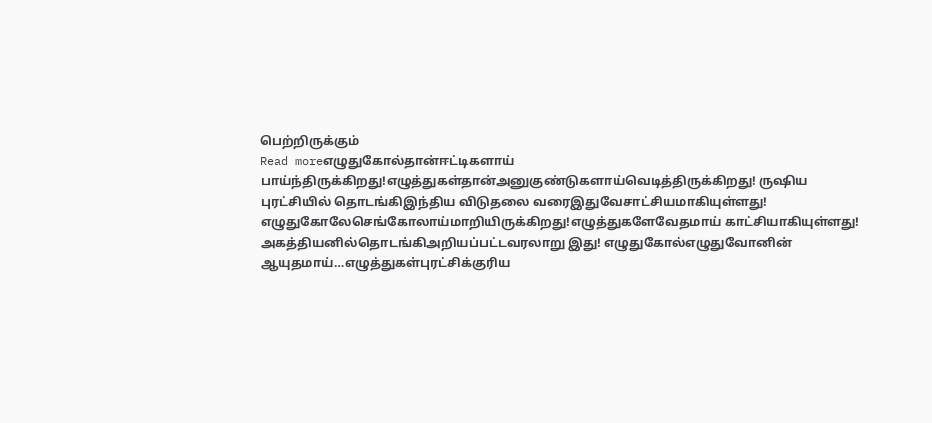பெற்றிருக்கும்
Read moreஎழுதுகோல்தான்ஈட்டிகளாய் பாய்ந்திருக்கிறது!எழுத்துகள்தான்அனுகுண்டுகளாய்வெடித்திருக்கிறது! ருஷிய புரட்சியில் தொடங்கிஇந்திய விடுதலை வரைஇதுவேசாட்சியமாகியுள்ளது! எழுதுகோலேசெங்கோலாய்மாறியிருக்கிறது!எழுத்துகளேவேதமாய் காட்சியாகியுள்ளது! அகத்தியனில்தொடங்கிஅறியப்பட்டவரலாறு இது! எழுதுகோல்எழுதுவோனின் ஆயுதமாய்…எழுத்துகள்புரட்சிக்குரிய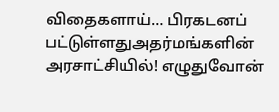விதைகளாய்… பிரகடனப் பட்டுள்ளதுஅதர்மங்களின் அரசாட்சியில்! எழுதுவோன்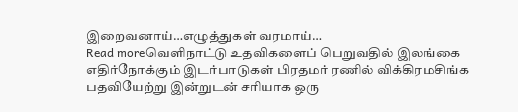இறைவனாய்…எழுத்துகள் வரமாய்…
Read moreவெளிநாட்டு உதவிகளைப் பெறுவதில் இலங்கை எதிர்நோக்கும் இடர்பாடுகள் பிரதமர் ரணில் விக்கிரமசிங்க பதவியேற்று இன்றுடன் சரியாக ஒரு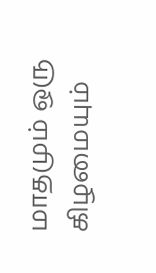மாதமும் ஒரு கிழமையும்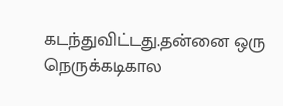கடந்துவிட்டது.தன்னை ஒரு நெருக்கடிகால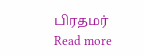பிரதமர்
Read more